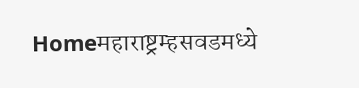Homeमहाराष्ट्रम्हसवडमध्ये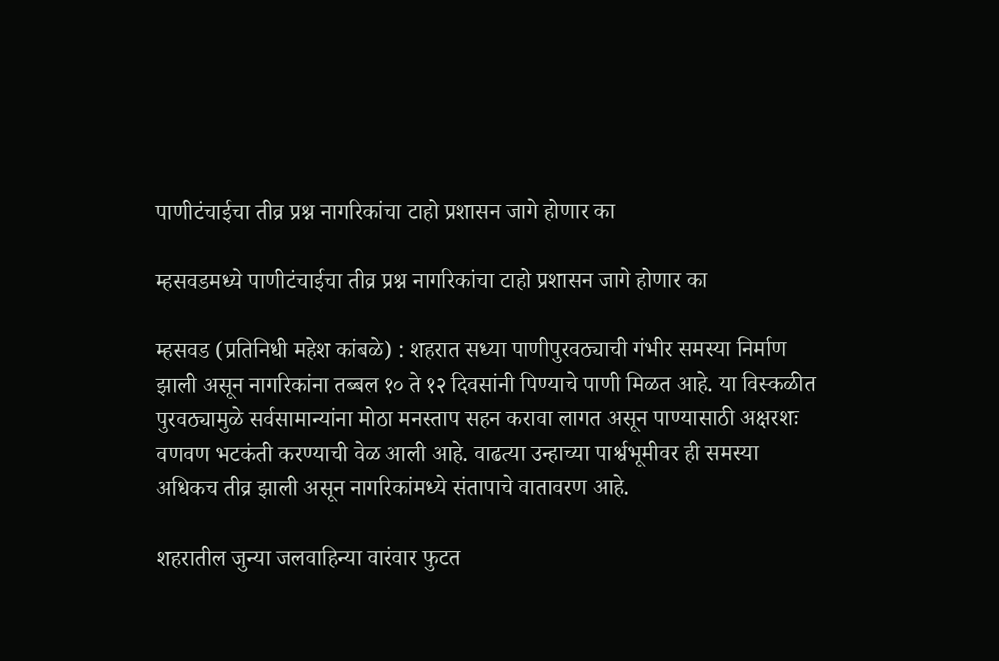पाणीटंचाईचा तीव्र प्रश्न नागरिकांचा टाहो प्रशासन जागे होणार का

म्हसवडमध्ये पाणीटंचाईचा तीव्र प्रश्न नागरिकांचा टाहो प्रशासन जागे होणार का

म्हसवड (प्रतिनिधी महेश कांबळे) : शहरात सध्या पाणीपुरवठ्याची गंभीर समस्या निर्माण झाली असून नागरिकांना तब्बल १० ते १२ दिवसांनी पिण्याचे पाणी मिळत आहे. या विस्कळीत पुरवठ्यामुळे सर्वसामान्यांना मोठा मनस्ताप सहन करावा लागत असून पाण्यासाठी अक्षरशः वणवण भटकंती करण्याची वेळ आली आहे. वाढत्या उन्हाच्या पार्श्वभूमीवर ही समस्या अधिकच तीव्र झाली असून नागरिकांमध्ये संतापाचे वातावरण आहे.

शहरातील जुन्या जलवाहिन्या वारंवार फुटत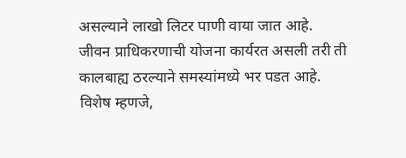असल्याने लाखो लिटर पाणी वाया जात आहे. जीवन प्राधिकरणाची योजना कार्यरत असली तरी ती कालबाह्य ठरल्याने समस्यांमध्ये भर पडत आहे. विशेष म्हणजे,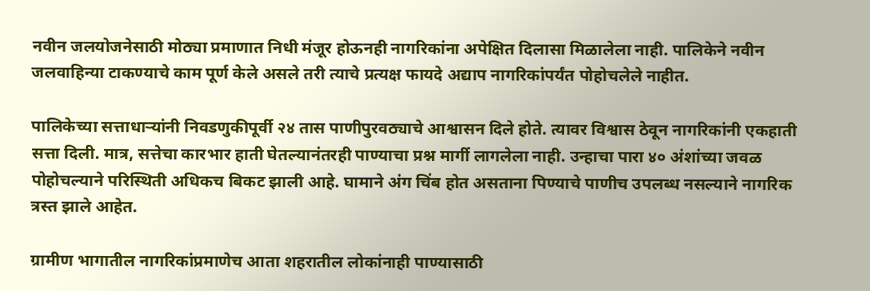नवीन जलयोजनेसाठी मोठ्या प्रमाणात निधी मंजूर होऊनही नागरिकांना अपेक्षित दिलासा मिळालेला नाही. पालिकेने नवीन जलवाहिन्या टाकण्याचे काम पूर्ण केले असले तरी त्याचे प्रत्यक्ष फायदे अद्याप नागरिकांपर्यंत पोहोचलेले नाहीत.

पालिकेच्या सत्ताधाऱ्यांनी निवडणुकीपूर्वी २४ तास पाणीपुरवठ्याचे आश्वासन दिले होते. त्यावर विश्वास ठेवून नागरिकांनी एकहाती सत्ता दिली. मात्र, सत्तेचा कारभार हाती घेतल्यानंतरही पाण्याचा प्रश्न मार्गी लागलेला नाही. उन्हाचा पारा ४० अंशांच्या जवळ पोहोचल्याने परिस्थिती अधिकच बिकट झाली आहे. घामाने अंग चिंब होत असताना पिण्याचे पाणीच उपलब्ध नसल्याने नागरिक त्रस्त झाले आहेत.

ग्रामीण भागातील नागरिकांप्रमाणेच आता शहरातील लोकांनाही पाण्यासाठी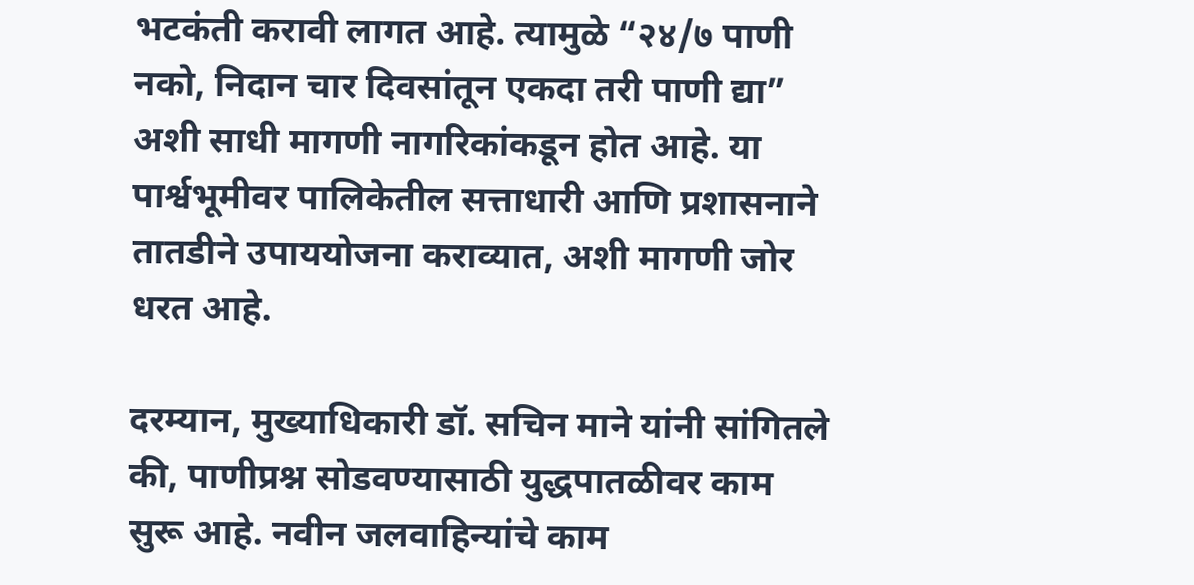भटकंती करावी लागत आहे. त्यामुळे “२४/७ पाणी नको, निदान चार दिवसांतून एकदा तरी पाणी द्या” अशी साधी मागणी नागरिकांकडून होत आहे. या पार्श्वभूमीवर पालिकेतील सत्ताधारी आणि प्रशासनाने तातडीने उपाययोजना कराव्यात, अशी मागणी जोर धरत आहे.

दरम्यान, मुख्याधिकारी डॉ. सचिन माने यांनी सांगितले की, पाणीप्रश्न सोडवण्यासाठी युद्धपातळीवर काम सुरू आहे. नवीन जलवाहिन्यांचे काम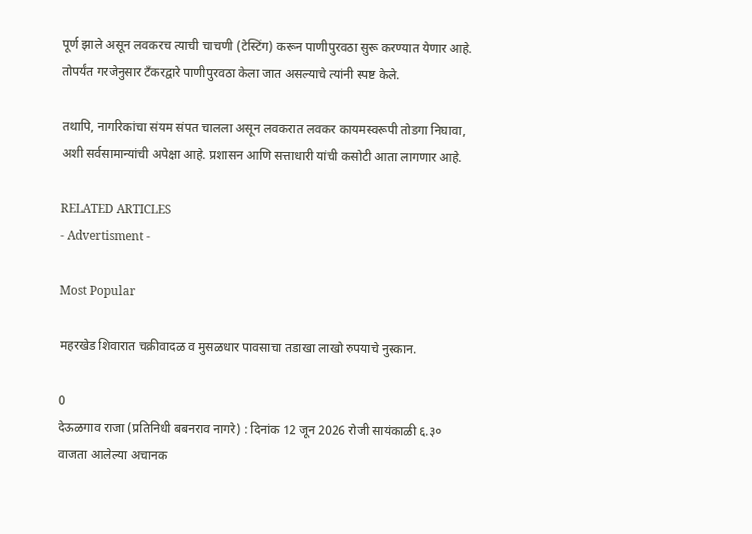पूर्ण झाले असून लवकरच त्याची चाचणी (टेस्टिंग) करून पाणीपुरवठा सुरू करण्यात येणार आहे. तोपर्यंत गरजेनुसार टँकरद्वारे पाणीपुरवठा केला जात असल्याचे त्यांनी स्पष्ट केले.

तथापि, नागरिकांचा संयम संपत चालला असून लवकरात लवकर कायमस्वरूपी तोडगा निघावा, अशी सर्वसामान्यांची अपेक्षा आहे. प्रशासन आणि सत्ताधारी यांची कसोटी आता लागणार आहे.

RELATED ARTICLES
- Advertisment -

Most Popular

महरखेड शिवारात चक्रीवादळ व मुसळधार पावसाचा तडाखा लाखो रुपयाचे नुस्कान.

0
देऊळगाव राजा (प्रतिनिधी बबनराव नागरे) : दिनांक 12 जून 2026 रोजी सायंकाळी ६.३० वाजता आलेल्या अचानक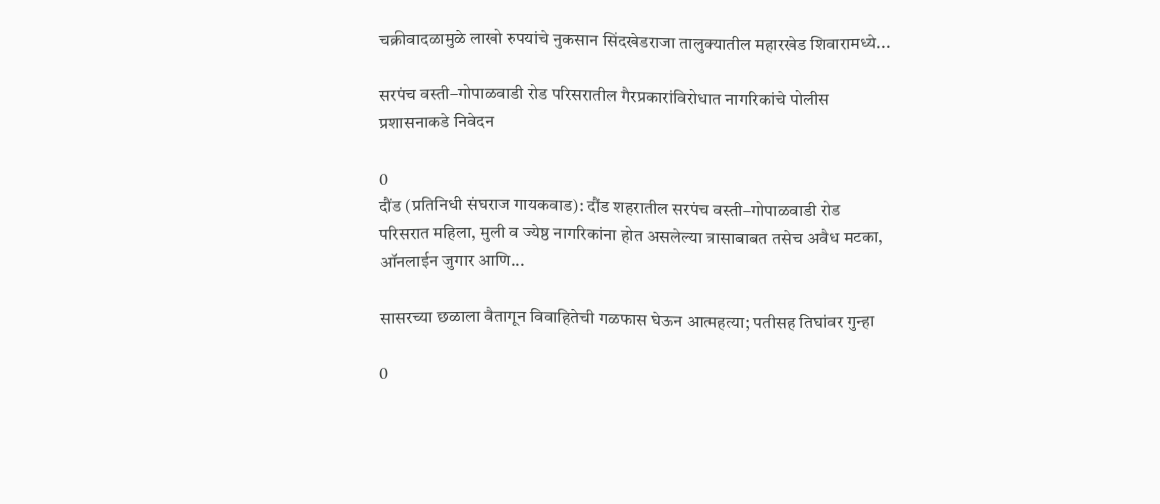चक्रीवादळामुळे लाखो रुपयांचे नुकसान सिंदखेडराजा तालुक्यातील महारखेड शिवारामध्ये...

सरपंच वस्ती–गोपाळवाडी रोड परिसरातील गैरप्रकारांविरोधात नागरिकांचे पोलीस प्रशासनाकडे निवेदन

0
दौंड (प्रतिनिधी संघराज गायकवाड): दौंड शहरातील सरपंच वस्ती–गोपाळवाडी रोड परिसरात महिला, मुली व ज्येष्ठ नागरिकांना होत असलेल्या त्रासाबाबत तसेच अवैध मटका, ऑनलाईन जुगार आणि...

सासरच्या छळाला वैतागून विवाहितेची गळफास घेऊन आत्महत्या; पतीसह तिघांवर गुन्हा

0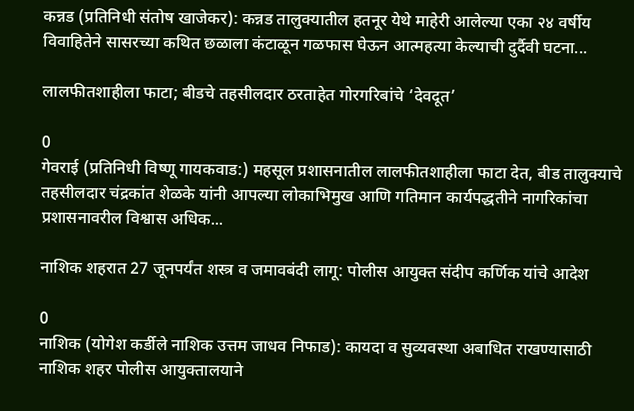कन्नड (प्रतिनिधी संतोष खाजेकर): कन्नड तालुक्यातील हतनूर येथे माहेरी आलेल्या एका २४ वर्षीय विवाहितेने सासरच्या कथित छळाला कंटाळून गळफास घेऊन आत्महत्या केल्याची दुर्दैवी घटना...

लालफीतशाहीला फाटा; बीडचे तहसीलदार ठरताहेत गोरगरिबांचे ‘देवदूत’

0
गेवराई (प्रतिनिधी विष्णू गायकवाड:) महसूल प्रशासनातील लालफीतशाहीला फाटा देत, बीड तालुक्याचे तहसीलदार चंद्रकांत शेळके यांनी आपल्या लोकाभिमुख आणि गतिमान कार्यपद्धतीने नागरिकांचा प्रशासनावरील विश्वास अधिक...

नाशिक शहरात 27 जूनपर्यंत शस्त्र व जमावबंदी लागू: पोलीस आयुक्त संदीप कर्णिक यांचे आदेश

0
नाशिक (योगेश कर्डीले नाशिक उत्तम जाधव निफाड): कायदा व सुव्यवस्था अबाधित राखण्यासाठी नाशिक शहर पोलीस आयुक्तालयाने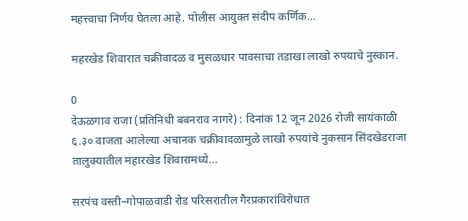महत्त्वाचा निर्णय घेतला आहे. पोलीस आयुक्त संदीप कर्णिक...

महरखेड शिवारात चक्रीवादळ व मुसळधार पावसाचा तडाखा लाखो रुपयाचे नुस्कान.

0
देऊळगाव राजा (प्रतिनिधी बबनराव नागरे) : दिनांक 12 जून 2026 रोजी सायंकाळी ६.३० वाजता आलेल्या अचानक चक्रीवादळामुळे लाखो रुपयांचे नुकसान सिंदखेडराजा तालुक्यातील महारखेड शिवारामध्ये...

सरपंच वस्ती–गोपाळवाडी रोड परिसरातील गैरप्रकारांविरोधात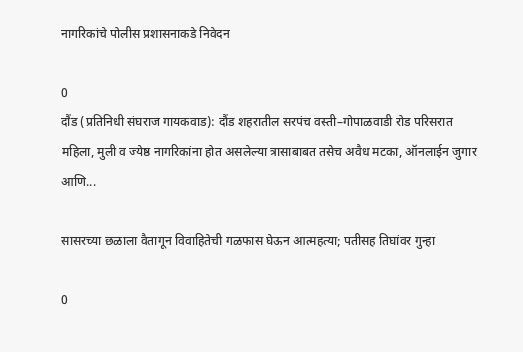नागरिकांचे पोलीस प्रशासनाकडे निवेदन

0
दौंड (प्रतिनिधी संघराज गायकवाड): दौंड शहरातील सरपंच वस्ती–गोपाळवाडी रोड परिसरात महिला, मुली व ज्येष्ठ नागरिकांना होत असलेल्या त्रासाबाबत तसेच अवैध मटका, ऑनलाईन जुगार आणि...

सासरच्या छळाला वैतागून विवाहितेची गळफास घेऊन आत्महत्या; पतीसह तिघांवर गुन्हा

0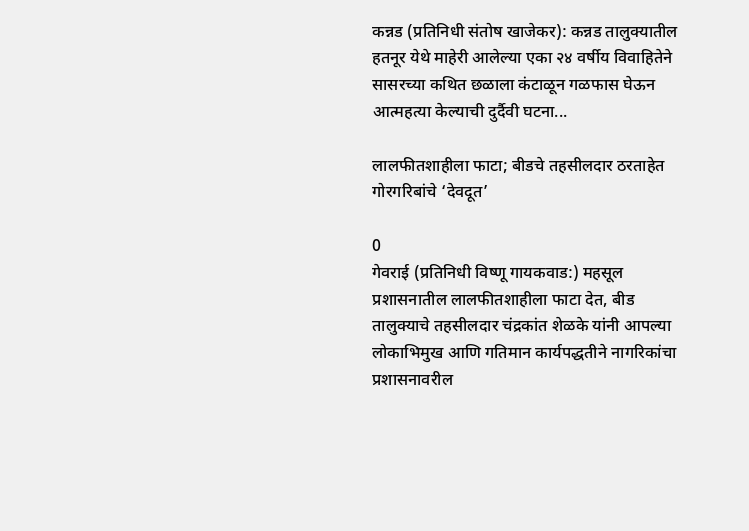कन्नड (प्रतिनिधी संतोष खाजेकर): कन्नड तालुक्यातील हतनूर येथे माहेरी आलेल्या एका २४ वर्षीय विवाहितेने सासरच्या कथित छळाला कंटाळून गळफास घेऊन आत्महत्या केल्याची दुर्दैवी घटना...

लालफीतशाहीला फाटा; बीडचे तहसीलदार ठरताहेत गोरगरिबांचे ‘देवदूत’

0
गेवराई (प्रतिनिधी विष्णू गायकवाड:) महसूल प्रशासनातील लालफीतशाहीला फाटा देत, बीड तालुक्याचे तहसीलदार चंद्रकांत शेळके यांनी आपल्या लोकाभिमुख आणि गतिमान कार्यपद्धतीने नागरिकांचा प्रशासनावरील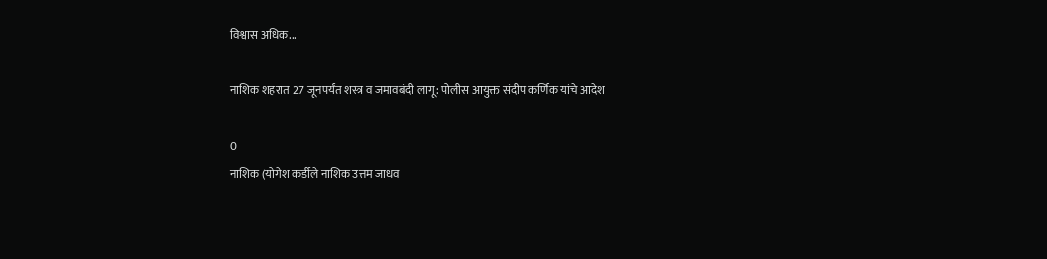विश्वास अधिक...

नाशिक शहरात 27 जूनपर्यंत शस्त्र व जमावबंदी लागू: पोलीस आयुक्त संदीप कर्णिक यांचे आदेश

0
नाशिक (योगेश कर्डीले नाशिक उत्तम जाधव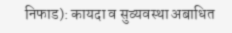निफाड): कायदा व सुव्यवस्था अबाधित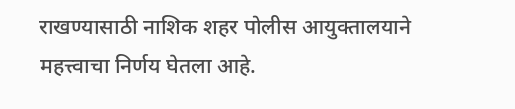राखण्यासाठी नाशिक शहर पोलीस आयुक्तालयाने महत्त्वाचा निर्णय घेतला आहे.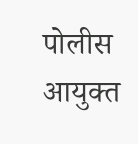पोलीस आयुक्त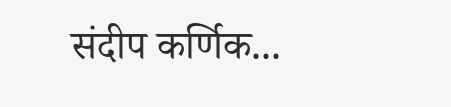संदीप कर्णिक...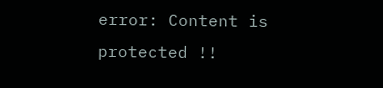error: Content is protected !!